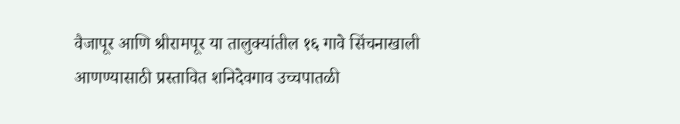वैजापूर आणि श्रीरामपूर या तालुक्यांतील १६ गावे सिंचनाखाली आणण्यासाठी प्रस्तावित शनिदेवगाव उच्चपातळी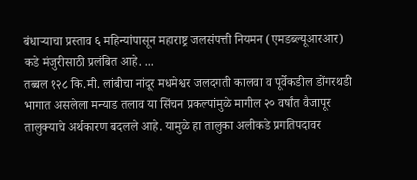बंधाऱ्याचा प्रस्ताव ६ महिन्यांपासून महाराष्ट्र जलसंपत्ती नियमन (एमडब्ल्यूआरआर) कडे मंजुरीसाठी प्रलंबित आहे. ...
तब्बल १२८ कि.मी. लांबीचा नांदूर मधमेश्वर जलदगती कालवा व पूर्वेकडील डोंगरथडी भागात असलेला मन्याड तलाव या सिंचन प्रकल्पांमुळे मागील २० वर्षांत वैजापूर तालुक्याचे अर्थकारण बदलले आहे. यामुळे हा तालुका अलीकडे प्रगतिपदावर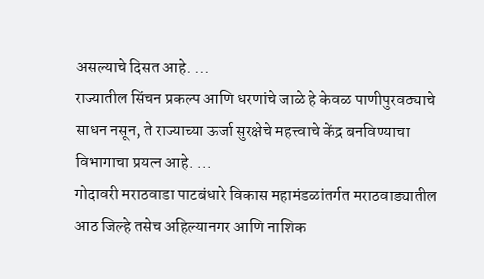असल्याचे दिसत आहे. ...
राज्यातील सिंचन प्रकल्प आणि धरणांचे जाळे हे केवळ पाणीपुरवठ्याचे साधन नसून, ते राज्याच्या ऊर्जा सुरक्षेचे महत्त्वाचे केंद्र बनविण्याचा विभागाचा प्रयत्न आहे. ...
गोदावरी मराठवाडा पाटबंधारे विकास महामंडळांतर्गत मराठवाड्यातील आठ जिल्हे तसेच अहिल्यानगर आणि नाशिक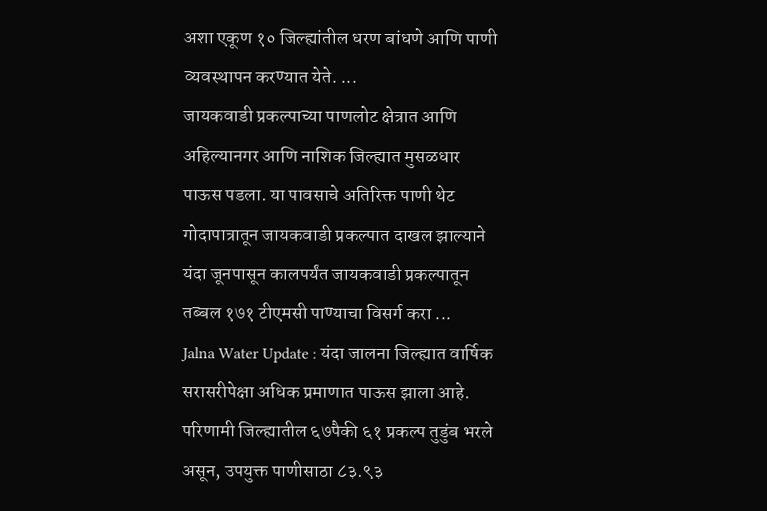अशा एकूण १० जिल्ह्यांतील धरण बांधणे आणि पाणी व्यवस्थापन करण्यात येते. ...
जायकवाडी प्रकल्पाच्या पाणलोट क्षेत्रात आणि अहिल्यानगर आणि नाशिक जिल्ह्यात मुसळधार पाऊस पडला. या पावसाचे अतिरिक्त पाणी थेट गोदापात्रातून जायकवाडी प्रकल्पात दाखल झाल्याने यंदा जूनपासून कालपर्यंत जायकवाडी प्रकल्पातून तब्बल १७१ टीएमसी पाण्याचा विसर्ग करा ...
Jalna Water Update : यंदा जालना जिल्ह्यात वार्षिक सरासरीपेक्षा अधिक प्रमाणात पाऊस झाला आहे. परिणामी जिल्ह्यातील ६७पैकी ६१ प्रकल्प तुडुंब भरले असून, उपयुक्त पाणीसाठा ८३.९३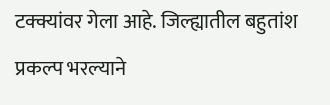टक्क्यांवर गेला आहे. जिल्ह्यातील बहुतांश प्रकल्प भरल्याने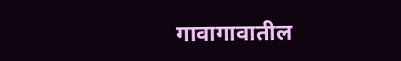गावागावातील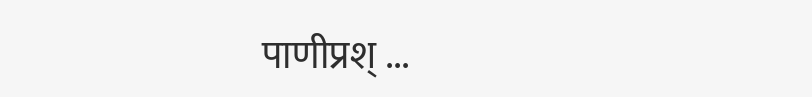पाणीप्रश् ...